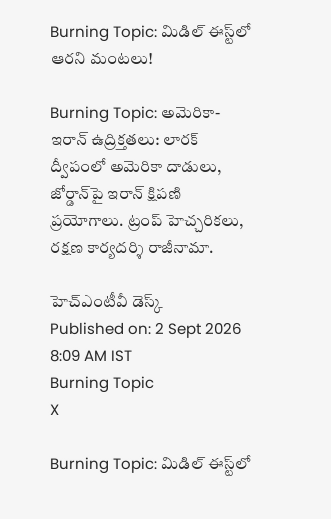Burning Topic: మిడిల్ ఈస్ట్‌లో ఆరని మంటలు!

Burning Topic: అమెరికా-ఇరాన్ ఉద్రిక్తతలు: లారక్ ద్వీపంలో అమెరికా దాడులు, జోర్డాన్‌పై ఇరాన్ క్షిపణి ప్రయోగాలు. ట్రంప్ హెచ్చరికలు, రక్షణ కార్యదర్శి రాజీనామా.

హెచ్ఎంటీవీ డెస్క్
Published on: 2 Sept 2026 8:09 AM IST
Burning Topic
X

Burning Topic: మిడిల్ ఈస్ట్‌లో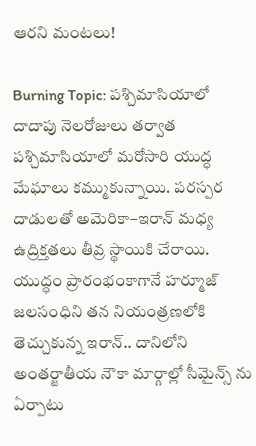ఆరని మంటలు!

Burning Topic: పశ్చిమాసియాలో దాదాపు నెలరోజులు తర్వాత పశ్చిమాసియాలో మరోసారి యుద్ధ మేఘాలు కమ్ముకున్నాయి. పరస్పర దాడులతో అమెరికా–ఇరాన్‌ మధ్య ఉద్రిక్తతలు తీవ్ర స్థాయికి చేరాయి. యుద్ధం ప్రారంభంకాగానే హర్మూజ్ జలసంధిని తన నియంత్రణలోకి తెచ్చుకున్న ఇరాన్.. దానిలోని అంతర్జాతీయ నౌకా మార్గాల్లో సీమైన్స్ ను ఏర్పాటు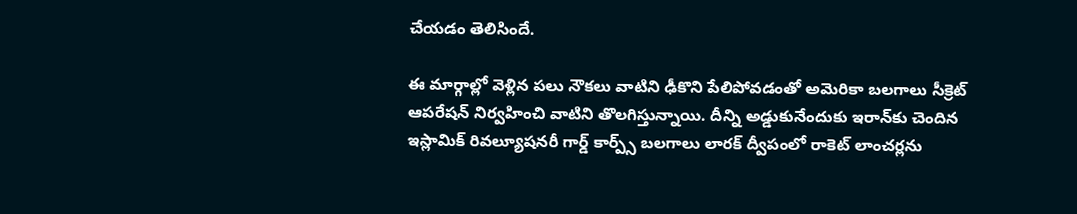చేయడం తెలిసిందే.

ఈ మార్గాల్లో వెళ్లిన పలు నౌకలు వాటిని ఢీకొని పేలిపోవడంతో అమెరికా బలగాలు సీక్రెట్ ఆపరేషన్ నిర్వహించి వాటిని తొలగిస్తున్నాయి. దీన్ని అడ్డుకునేందుకు ఇరాన్‌కు చెందిన ఇస్లామిక్ రివల్యూషనరీ గార్డ్ కార్ప్స్ బలగాలు లారక్ ద్వీపంలో రాకెట్ లాంచర్లను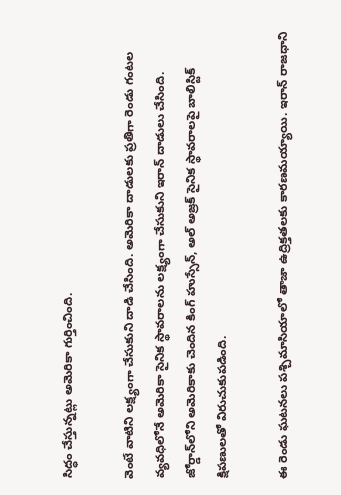సిద్ధం చేస్తున్నట్లు అమెరికా గుర్తించింది.

వెంటే వాటిని లక్ష్యంగా చేసుకుని దాడి చేసింది. అమెరికా దాడులకు ప్రతిగా రెండు గంటల వ్యవధిలోనే అమెరికా సైనిక స్థావరాలను లక్ష్యంగా చేసుకుని ఇరాన్‌ దాడులు చేసింది. జోర్డాన్‌లోని అమెరికాకు చెందిన కింగ్‌ హుస్సేన్‌, అల్‌ అజ్రక్‌ సైనిక స్థావరాలపై బాలిస్టిక్‌ క్షిపణులతో విరుచుకుపడింది.

ఈ రెండు ఘటనలు పశ్చిమాసియాలో తాజా ఉద్రిక్తతలకు కారణమయ్యాయి. ఇరాన్ రాజధాని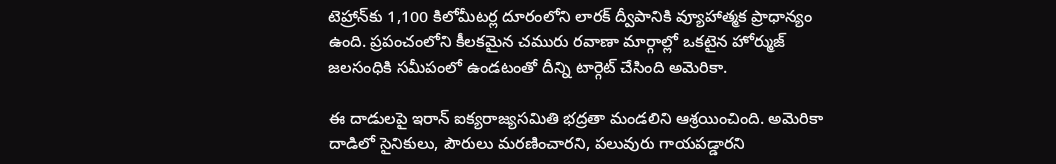టెహ్రాన్‌కు 1,100 కిలోమీటర్ల దూరంలోని లారక్ ద్వీపానికి వ్యూహాత్మక ప్రాధాన్యం ఉంది. ప్రపంచంలోని కీలకమైన చమురు రవాణా మార్గాల్లో ఒకటైన హోర్ముజ్ జలసంధికి సమీపంలో ఉండటంతో దీన్ని టార్గెట్ చేసింది అమెరికా.

ఈ దాడులపై ఇరాన్‌ ఐక్యరాజ్యసమితి భద్రతా మండలిని ఆశ్రయించింది. అమెరికా దాడిలో సైనికులు, పౌరులు మరణించారని, పలువురు గాయపడ్డారని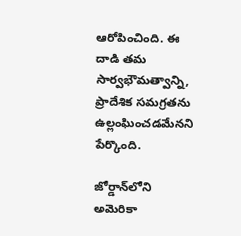ఆరోపించింది. ఈ దాడి తమ సార్వభౌమత్వాన్ని, ప్రాదేశిక సమగ్రతను ఉల్లంఘించడమేనని పేర్కొంది.

జోర్డాన్‌లోని అమెరికా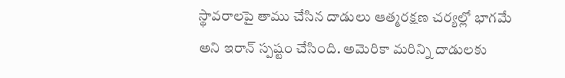స్థావరాలపై తాము చేసిన దాడులు ఆత్మరక్షణ చర్యల్లో భాగమే అని ఇరాన్‌ స్పష్టం చేసింది. అమెరికా మరిన్ని దాడులకు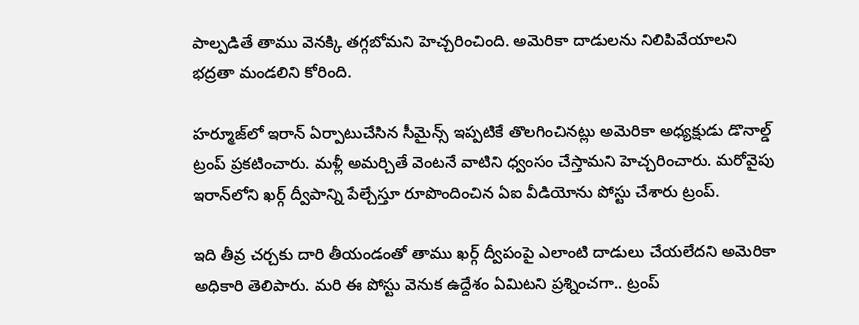పాల్పడితే తాము వెనక్కి తగ్గబోమని హెచ్చరించింది. అమెరికా దాడులను నిలిపివేయాలని భద్రతా మండలిని కోరింది.

హర్మూజ్‌లో ఇరాన్ ఏర్పాటుచేసిన సీమైన్స్ ఇప్పటికే తొలగించినట్లు అమెరికా అధ్యక్షుడు డొనాల్డ్ ట్రంప్ ప్రకటించారు. మళ్లీ అమర్చితే వెంటనే వాటిని ధ్వంసం చేస్తామని హెచ్చరించారు. మరోవైపు ఇరాన్‌లోని ఖర్గ్‌ ద్వీపాన్ని పేల్చేస్తూ రూపొందించిన ఏఐ వీడియోను పోస్టు చేశారు ట్రంప్.

ఇది తీవ్ర చర్చకు దారి తీయండంతో తాము ఖర్గ్‌ ద్వీపంపై ఎలాంటి దాడులు చేయలేదని అమెరికా అధికారి తెలిపారు. మరి ఈ పోస్టు వెనుక ఉద్దేశం ఏమిటని ప్రశ్నించగా.. ట్రంప్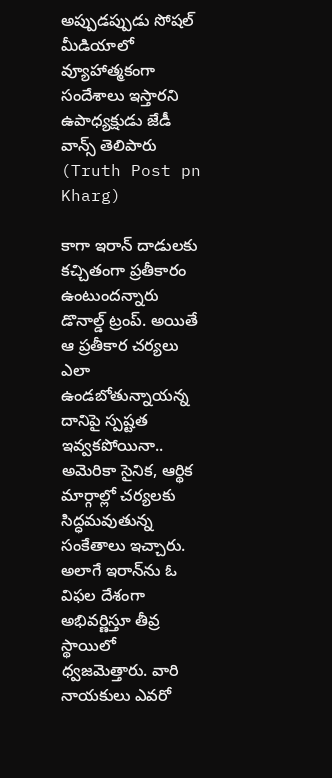అప్పుడప్పుడు సోషల్‌ మీడియాలో వ్యూహాత్మకంగా సందేశాలు ఇస్తారని ఉపాధ్యక్షుడు జేడీ వాన్స్‌ తెలిపారు (Truth Post pn Kharg)

కాగా ఇరాన్‌ దాడులకు కచ్చితంగా ప్రతీకారం ఉంటుందన్నారు డొనాల్డ్ ట్రంప్. అయితే ఆ ప్రతీకార చర్యలు ఎలా ఉండబోతున్నాయన్న దానిపై స్పష్టత ఇవ్వకపోయినా.. అమెరికా సైనిక, ఆర్థిక మార్గాల్లో చర్యలకు సిద్ధమవుతున్న సంకేతాలు ఇచ్చారు. అలాగే ఇరాన్‌ను ఓ విఫల దేశంగా అభివర్ణిస్తూ తీవ్ర స్థాయిలో ధ్వజమెత్తారు. వారి నాయకులు ఎవరో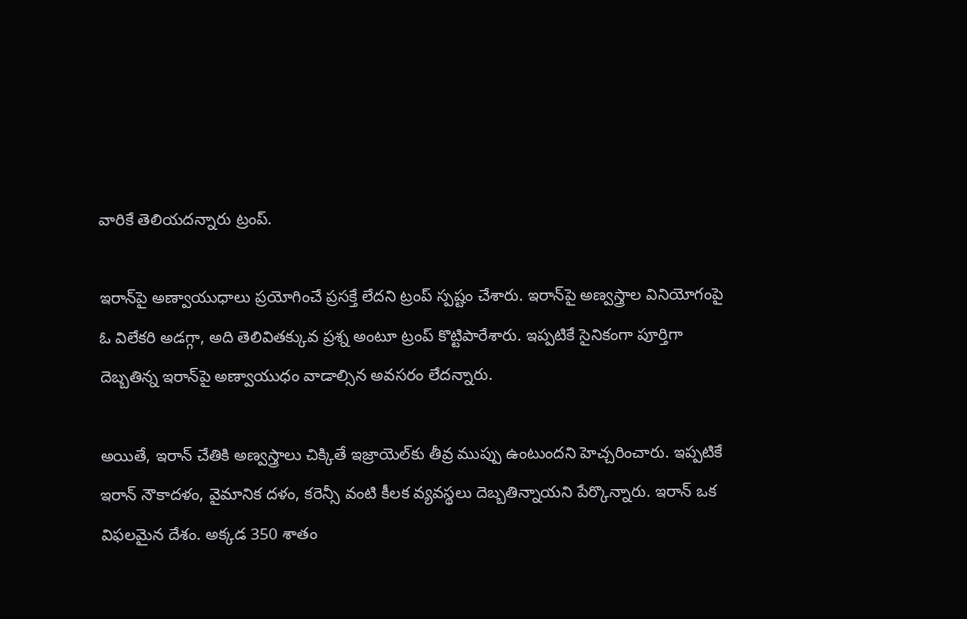వారికే తెలియదన్నారు ట్రంప్.

ఇరాన్‌పై అణ్వాయుధాలు ప్రయోగించే ప్రసక్తే లేదని ట్రంప్ స్పష్టం చేశారు. ఇరాన్‌పై అణ్వస్త్రాల వినియోగంపై ఓ విలేకరి అడగ్గా, అది తెలివితక్కువ ప్రశ్న అంటూ ట్రంప్‌ కొట్టిపారేశారు. ఇప్పటికే సైనికంగా పూర్తిగా దెబ్బతిన్న ఇరాన్‌పై అణ్వాయుధం వాడాల్సిన అవసరం లేదన్నారు.

అయితే, ఇరాన్ చేతికి అణ్వస్త్రాలు చిక్కితే ఇజ్రాయెల్‌కు తీవ్ర ముప్పు ఉంటుందని హెచ్చరించారు. ఇప్పటికే ఇరాన్‌ నౌకాదళం, వైమానిక దళం, కరెన్సీ వంటి కీలక వ్యవస్థలు దెబ్బతిన్నాయని పేర్కొన్నారు. ఇరాన్ ఒక విఫలమైన దేశం. అక్కడ 350 శాతం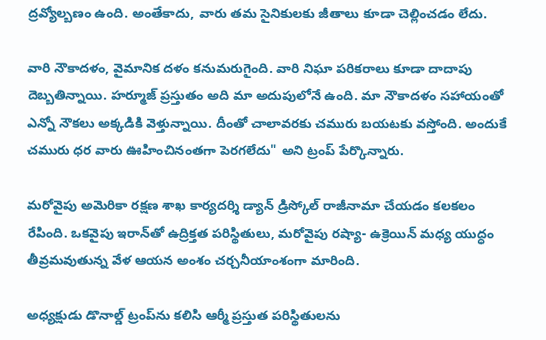ద్రవ్యోల్బణం ఉంది. అంతేకాదు, వారు తమ సైనికులకు జీతాలు కూడా చెల్లించడం లేదు.

వారి నౌకాదళం, వైమానిక దళం కనుమరుగైంది. వారి నిఘా పరికరాలు కూడా దాదాపు దెబ్బతిన్నాయి. హర్మూజ్ ప్రస్తుతం అది మా అదుపులోనే ఉంది. మా నౌకాదళం సహాయంతో ఎన్నో నౌకలు అక్కడికి వెళ్తున్నాయి. దీంతో చాలావరకు చమురు బయటకు వస్తోంది. అందుకే చమురు ధర వారు ఊహించినంతగా పెరగలేదు" అని ట్రంప్ పేర్కొన్నారు.

మరోవైపు అమెరికా రక్షణ శాఖ కార్యదర్శి డ్యాన్ డ్రిస్కోల్ రాజీనామా చేయడం కలకలం రేపింది. ఒకవైపు ఇరాన్‌తో ఉద్రిక్తత పరిస్థితులు, మరోవైపు రష్యా- ఉక్రెయిన్ మధ్య యుద్ధం తీవ్రమవుతున్న వేళ ఆయన అంశం చర్చనీయాంశంగా మారింది.

అధ్యక్షుడు డొనాల్డ్ ట్రంప్‌ను కలిసి ఆర్మీ ప్రస్తుత పరిస్థితులను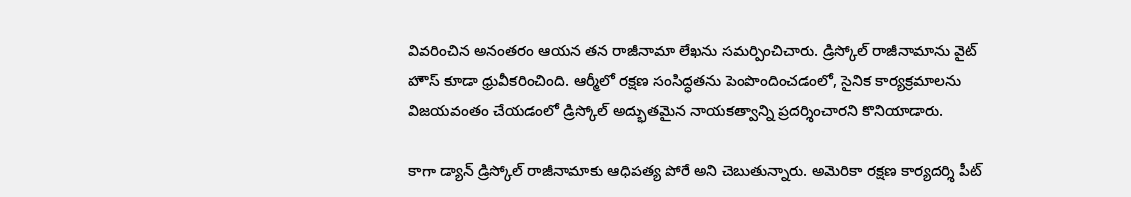వివరించిన అనంతరం ఆయన తన రాజీనామా లేఖను సమర్పించిచారు. డ్రిస్కోల్ రాజీనామాను వైట్ హౌస్ కూడా ధ్రువీకరించింది. ఆర్మీలో రక్షణ సంసిద్ధతను పెంపొందించడంలో, సైనిక కార్యక్రమాలను విజయవంతం చేయడంలో డ్రిస్కోల్ అద్భుతమైన నాయకత్వాన్ని ప్రదర్శించారని కొనియాడారు.

కాగా డ్యాన్ డ్రిస్కోల్ రాజీనామాకు ఆధిపత్య పోరే అని చెబుతున్నారు. అమెరికా రక్షణ కార్యదర్శి పీట్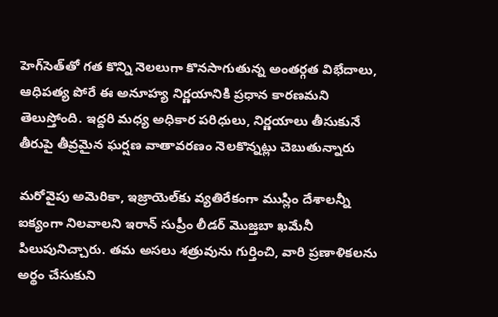హెగ్‌సెత్‌తో గత కొన్ని నెలలుగా కొనసాగుతున్న అంతర్గత విభేదాలు, ఆధిపత్య పోరే ఈ అనూహ్య నిర్ణయానికి ప్రధాన కారణమని తెలుస్తోంది. ఇద్దరి మధ్య అధికార పరిధులు, నిర్ణయాలు తీసుకునే తీరుపై తీవ్రమైన ఘర్షణ వాతావరణం నెలకొన్నట్లు చెబుతున్నారు

మరోవైపు అమెరికా, ఇజ్రాయెల్‌కు వ్యతిరేకంగా ముస్లిం దేశాలన్నీ ఐక్యంగా నిలవాలని ఇరాన్ సుప్రీం లీడర్ మొజ్తబా ఖమేనీ పిలుపునిచ్చారు. తమ అసలు శత్రువును గుర్తించి, వారి ప్రణాళికలను అర్థం చేసుకుని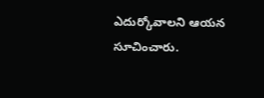ఎదుర్కోవాలని ఆయన సూచించారు.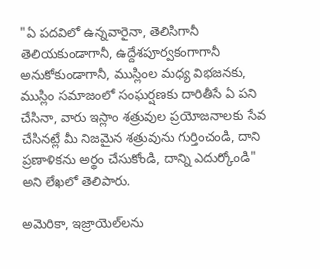"ఏ పదవిలో ఉన్నవారైనా, తెలిసిగానీ తెలియకుండాగానీ, ఉద్దేశపూర్వకంగాగానీ అనుకోకుండాగానీ, ముస్లింల మధ్య విభజనకు, ముస్లిం సమాజంలో సంఘర్షణకు దారితీసే ఏ పని చేసినా, వారు ఇస్లాం శత్రువుల ప్రయోజనాలకు సేవ చేసినట్లే మీ నిజమైన శత్రువును గుర్తించండి, దాని ప్రణాళికను అర్థం చేసుకోండి, దాన్ని ఎదుర్కోండి" అని లేఖలో తెలిపారు.

అమెరికా, ఇజ్రాయెల్‌లను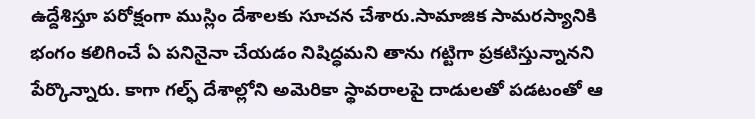ఉద్దేశిస్తూ పరోక్షంగా ముస్లిం దేశాలకు సూచన చేశారు.సామాజిక సామరస్యానికి భంగం కలిగించే ఏ పనినైనా చేయడం నిషిద్ధమని తాను గట్టిగా ప్రకటిస్తున్నానని పేర్కొన్నారు. కాగా గల్ఫ్ దేశాల్లోని అమెరికా స్థావరాలపై దాడులతో పడటంతో ఆ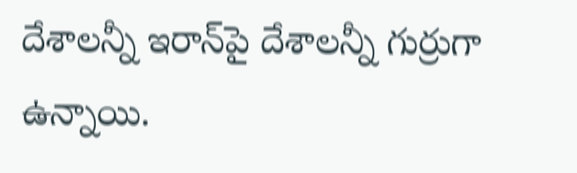దేశాలన్నీ ఇరాన్‌పై దేశాలన్నీ గుర్రుగా ఉన్నాయి.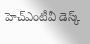హెచ్ఎంటీవీ డెస్క్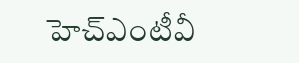హెచ్ఎంటీవీ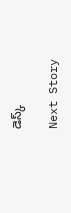డెస్క్

Next Story